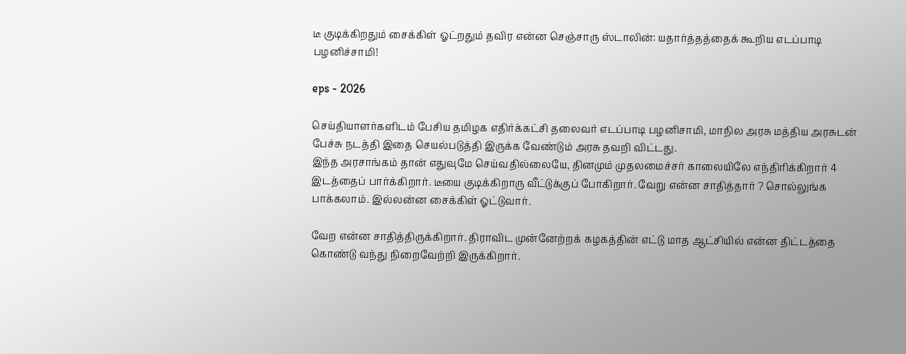டீ குடிக்கிறதும் சைக்கிள் ஓட்றதும் தவிர என்ன செஞ்சாரு ஸ்டாலின்: யதார்த்தத்தைக் கூறிய எடப்பாடி பழனிச்சாமி!

eps - 2026

செய்தியாளர்களிடம் பேசிய தமிழக எதிர்க்கட்சி தலைவர் எடப்பாடி பழனிசாமி, மாநில அரசு மத்திய அரசுடன் பேச்சு நடத்தி இதை செயல்படுத்தி இருக்க வேண்டும் அரசு தவறி விட்டது.
இந்த அரசாங்கம் தான் எதுவுமே செய்வதில்லையே, தினமும் முதலமைச்சர் காலையிலே எந்திரிக்கிறார் 4 இடத்தைப் பார்க்கிறார். டீயை குடிக்கிறாரு வீட்டுக்குப் போகிறார். வேறு என்ன சாதித்தார் ? சொல்லுங்க பாக்கலாம். இல்லன்ன சைக்கிள் ஓட்டுவார்.

வேற என்ன சாதித்திருக்கிறார். திராவிட முன்னேற்றக் கழகத்தின் எட்டு மாத ஆட்சியில் என்ன திட்டத்தை கொண்டு வந்து நிறைவேற்றி இருக்கிறார்.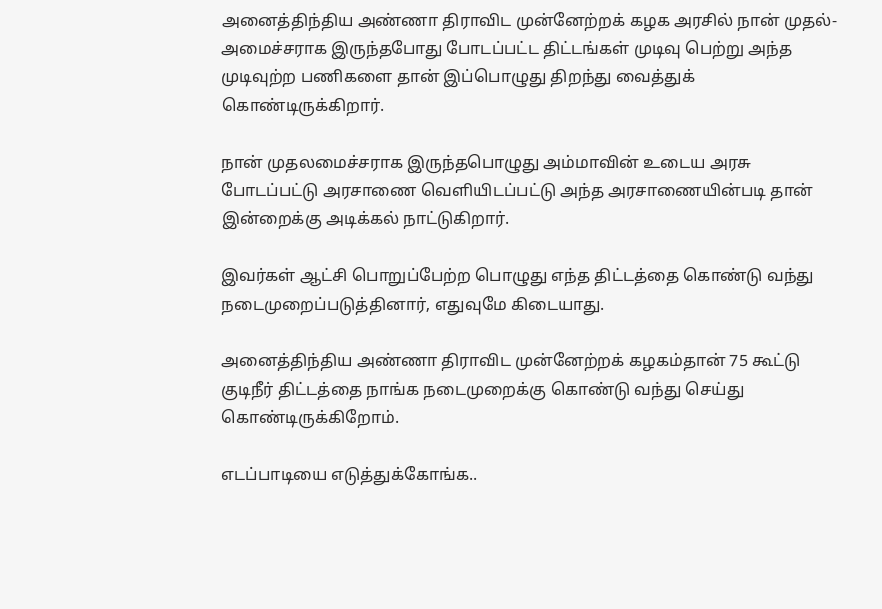அனைத்திந்திய அண்ணா திராவிட முன்னேற்றக் கழக அரசில் நான் முதல்-அமைச்சராக இருந்தபோது போடப்பட்ட திட்டங்கள் முடிவு பெற்று அந்த முடிவுற்ற பணிகளை தான் இப்பொழுது திறந்து வைத்துக் கொண்டிருக்கிறார்.

நான் முதலமைச்சராக இருந்தபொழுது அம்மாவின் உடைய அரசு போடப்பட்டு அரசாணை வெளியிடப்பட்டு அந்த அரசாணையின்படி தான் இன்றைக்கு அடிக்கல் நாட்டுகிறார்.

இவர்கள் ஆட்சி பொறுப்பேற்ற பொழுது எந்த திட்டத்தை கொண்டு வந்து நடைமுறைப்படுத்தினார், எதுவுமே கிடையாது.

அனைத்திந்திய அண்ணா திராவிட முன்னேற்றக் கழகம்தான் 75 கூட்டு குடிநீர் திட்டத்தை நாங்க நடைமுறைக்கு கொண்டு வந்து செய்து கொண்டிருக்கிறோம்.

எடப்பாடியை எடுத்துக்கோங்க..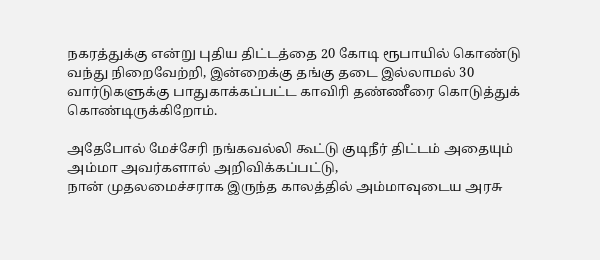நகரத்துக்கு என்று புதிய திட்டத்தை 20 கோடி ரூபாயில் கொண்டு வந்து நிறைவேற்றி, இன்றைக்கு தங்கு தடை இல்லாமல் 30 வார்டுகளுக்கு பாதுகாக்கப்பட்ட காவிரி தண்ணீரை கொடுத்துக் கொண்டிருக்கிறோம்.

அதேபோல் மேச்சேரி நங்கவல்லி கூட்டு குடிநீர் திட்டம் அதையும் அம்மா அவர்களால் அறிவிக்கப்பட்டு,
நான் முதலமைச்சராக இருந்த காலத்தில் அம்மாவுடைய அரசு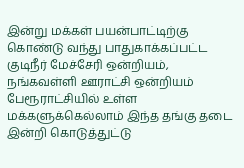இன்று மக்கள் பயன்பாட்டிற்கு கொண்டு வந்து பாதுகாக்கப்பட்ட குடிநீர் மேச்சேரி ஒன்றியம், நங்கவள்ளி ஊராட்சி ஒன்றியம் பேரூராட்சியில் உள்ள மக்களுக்கெல்லாம் இந்த தங்கு தடை இன்றி கொடுத்துட்டு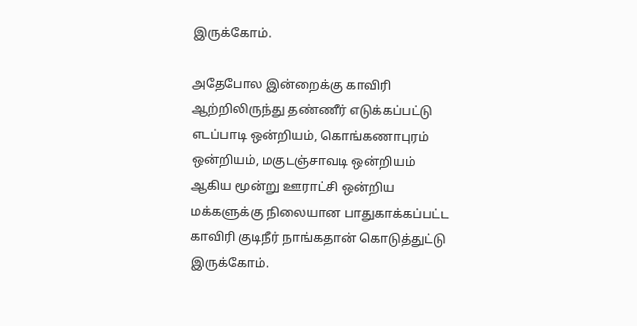இருக்கோம்.

அதேபோல இன்றைக்கு காவிரி ஆற்றிலிருந்து தண்ணீர் எடுக்கப்பட்டு எடப்பாடி ஒன்றியம், கொங்கணாபுரம் ஒன்றியம், மகுடஞ்சாவடி ஒன்றியம் ஆகிய மூன்று ஊராட்சி ஒன்றிய மக்களுக்கு நிலையான பாதுகாக்கப்பட்ட காவிரி குடிநீர் நாங்கதான் கொடுத்துட்டு இருக்கோம்.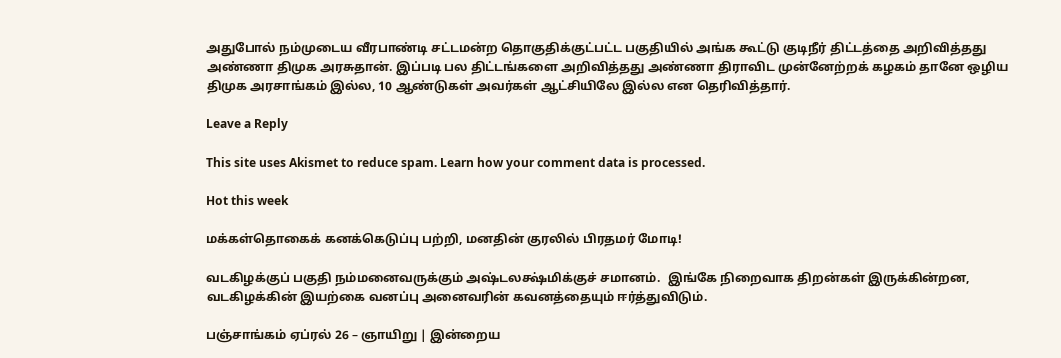அதுபோல் நம்முடைய வீரபாண்டி சட்டமன்ற தொகுதிக்குட்பட்ட பகுதியில் அங்க கூட்டு குடிநீர் திட்டத்தை அறிவித்தது அண்ணா திமுக அரசுதான். இப்படி பல திட்டங்களை அறிவித்தது அண்ணா திராவிட முன்னேற்றக் கழகம் தானே ஒழிய திமுக அரசாங்கம் இல்ல, 10 ஆண்டுகள் அவர்கள் ஆட்சியிலே இல்ல என தெரிவித்தார்.

Leave a Reply

This site uses Akismet to reduce spam. Learn how your comment data is processed.

Hot this week

மக்கள்தொகைக் கனக்கெடுப்பு பற்றி, மனதின் குரலில் பிரதமர் மோடி!

வடகிழக்குப் பகுதி நம்மனைவருக்கும் அஷ்டலக்ஷ்மிக்குச் சமானம்.  இங்கே நிறைவாக திறன்கள் இருக்கின்றன, வடகிழக்கின் இயற்கை வனப்பு அனைவரின் கவனத்தையும் ஈர்த்துவிடும்.

பஞ்சாங்கம் ஏப்ரல் 26 – ஞாயிறு | இன்றைய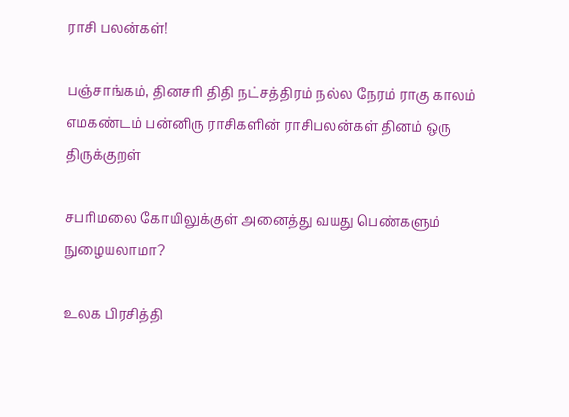ராசி பலன்கள்!

பஞ்சாங்கம், தினசரி திதி நட்சத்திரம் நல்ல நேரம் ராகு காலம் எமகண்டம் பன்னிரு ராசிகளின் ராசிபலன்கள் தினம் ஒரு திருக்குறள்

சபரிமலை கோயிலுக்குள் அனைத்து வயது பெண்களும் நுழையலாமா?

உலக பிரசித்தி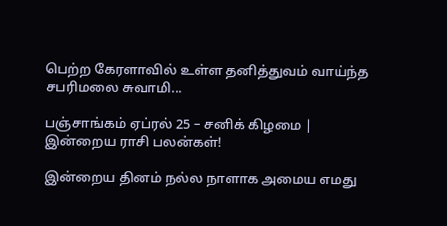பெற்ற கேரளாவில் உள்ள தனித்துவம் வாய்ந்த சபரிமலை சுவாமி...

பஞ்சாங்கம் ஏப்ரல் 25 – சனிக் கிழமை | இன்றைய ராசி பலன்கள்!

இன்றைய தினம் நல்ல நாளாக அமைய எமது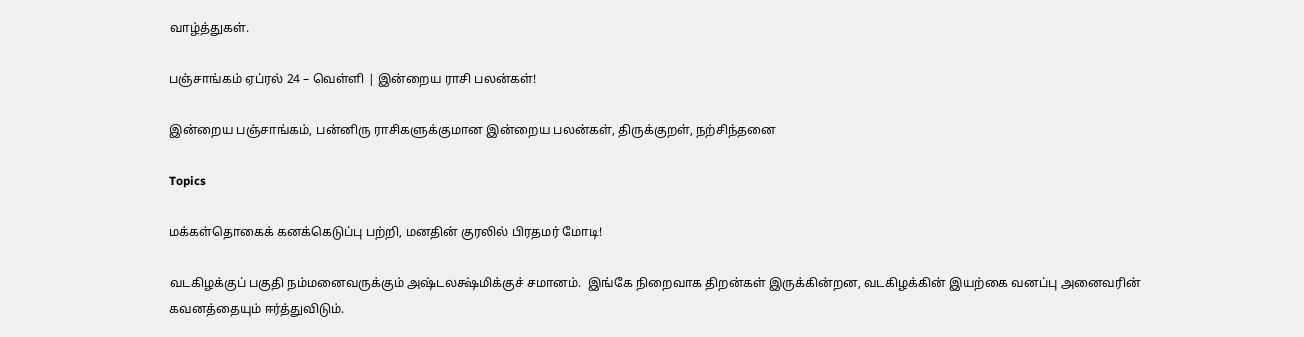வாழ்த்துகள்.

பஞ்சாங்கம் ஏப்ரல் 24 – வெள்ளி | இன்றைய ராசி பலன்கள்!

இன்றைய பஞ்சாங்கம், பன்னிரு ராசிகளுக்குமான இன்றைய பலன்கள், திருக்குறள், நற்சிந்தனை

Topics

மக்கள்தொகைக் கனக்கெடுப்பு பற்றி, மனதின் குரலில் பிரதமர் மோடி!

வடகிழக்குப் பகுதி நம்மனைவருக்கும் அஷ்டலக்ஷ்மிக்குச் சமானம்.  இங்கே நிறைவாக திறன்கள் இருக்கின்றன, வடகிழக்கின் இயற்கை வனப்பு அனைவரின் கவனத்தையும் ஈர்த்துவிடும்.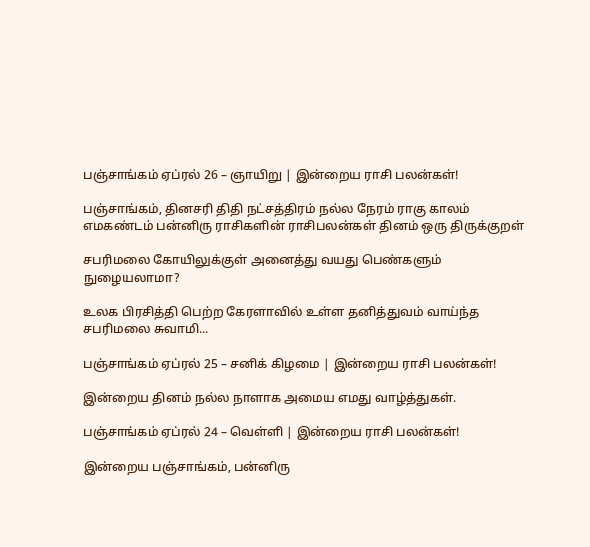பஞ்சாங்கம் ஏப்ரல் 26 – ஞாயிறு | இன்றைய ராசி பலன்கள்!

பஞ்சாங்கம், தினசரி திதி நட்சத்திரம் நல்ல நேரம் ராகு காலம் எமகண்டம் பன்னிரு ராசிகளின் ராசிபலன்கள் தினம் ஒரு திருக்குறள்

சபரிமலை கோயிலுக்குள் அனைத்து வயது பெண்களும் நுழையலாமா?

உலக பிரசித்தி பெற்ற கேரளாவில் உள்ள தனித்துவம் வாய்ந்த சபரிமலை சுவாமி...

பஞ்சாங்கம் ஏப்ரல் 25 – சனிக் கிழமை | இன்றைய ராசி பலன்கள்!

இன்றைய தினம் நல்ல நாளாக அமைய எமது வாழ்த்துகள்.

பஞ்சாங்கம் ஏப்ரல் 24 – வெள்ளி | இன்றைய ராசி பலன்கள்!

இன்றைய பஞ்சாங்கம், பன்னிரு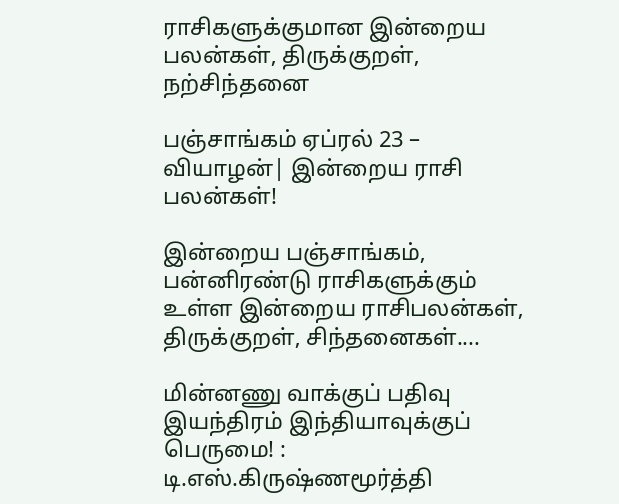ராசிகளுக்குமான இன்றைய பலன்கள், திருக்குறள், நற்சிந்தனை

பஞ்சாங்கம் ஏப்ரல் 23 – வியாழன்| இன்றைய ராசி பலன்கள்!

இன்றைய பஞ்சாங்கம், பன்னிரண்டு ராசிகளுக்கும் உள்ள இன்றைய ராசிபலன்கள், திருக்குறள், சிந்தனைகள்....

மின்னணு வாக்குப் பதிவு இயந்திரம் இந்தியாவுக்குப் பெருமை! : டி.எஸ்.கிருஷ்ணமூர்த்தி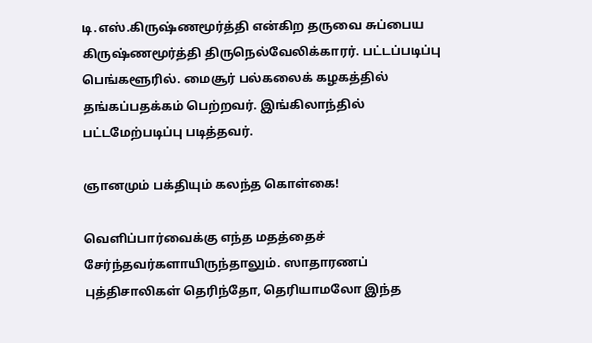டி.எஸ்.கிருஷ்ணமூர்த்தி என்கிற தருவை சுப்பைய கிருஷ்ணமூர்த்தி திருநெல்வேலிக்காரர். பட்டப்படிப்பு பெங்களூரில். மைசூர் பல்கலைக் கழகத்தில் தங்கப்பதக்கம் பெற்றவர். இங்கிலாந்தில் பட்டமேற்படிப்பு படித்தவர்.

ஞானமும் பக்தியும் கலந்த கொள்கை!

வெளிப்பார்வைக்கு எந்த மதத்தைச் சேர்ந்தவர்களாயிருந்தாலும். ஸாதாரணப் புத்திசாலிகள் தெரிந்தோ, தெரியாமலோ இந்த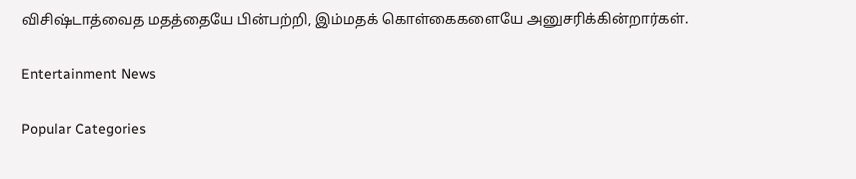விசிஷ்டாத்வைத மதத்தையே பின்பற்றி, இம்மதக் கொள்கைகளையே அனுசரிக்கின்றார்கள்.

Entertainment News

Popular Categories